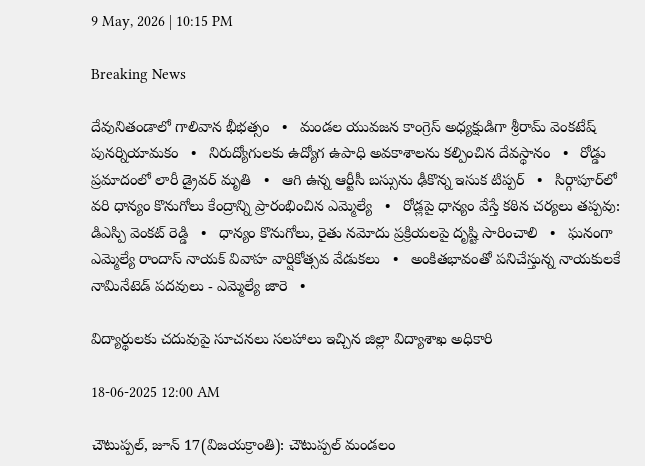9 May, 2026 | 10:15 PM

Breaking News

దేవునితండాలో గాలివాన భీభత్సం   •   మండల యువజన కాంగ్రెస్ అధ్యక్షుడిగా శ్రీరామ్ వెంకటేష్ పునర్నియామకం   •   నిరుద్యోగులకు ఉద్యోగ ఉపాధి అవకాశాలను కల్పించిన దేవస్థానం   •   రోడ్డు ప్రమాదంలో లారీ డ్రైవర్ మృతి   •   ఆగి ఉన్న ఆర్టీసీ బస్సును ఢీకొన్న ఇసుక టిప్పర్   •   సిర్గాపూర్‌లో వరి ధాన్యం కొనుగోలు కేంద్రాన్ని ప్రారంభించిన ఎమ్మెల్యే   •   రోడ్లపై ధాన్యం వేస్తే కఠిన చర్యలు తప్పవు: డిఎస్పి వెంకట్ రెడ్డి   •   ధాన్యం కొనుగోలు, రైతు నమోదు ప్రక్రియలపై దృష్టి సారించాలి   •   ఘనంగా ఎమ్మెల్యే రాందాస్ నాయక్ వివాహ వార్షికోత్సవ వేడుకలు   •   అంకితభావంతో పనిచేస్తున్న నాయకులకే నామినేటెడ్ పదవులు - ఎమ్మెల్యే జారె   •

విద్యార్థులకు చదువుపై సూచనలు సలహాలు ఇచ్చిన జిల్లా విద్యాశాఖ అధికారి

18-06-2025 12:00 AM

చౌటుప్పల్, జూన్ 17(విజయక్రాంతి): చౌటుప్పల్ మండలం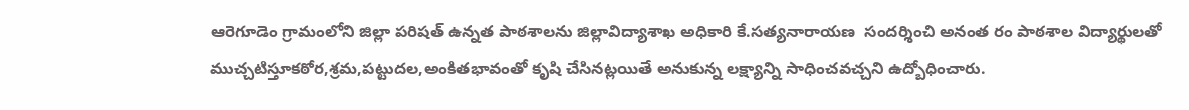ఆరెగూడెం గ్రామంలోని జిల్లా పరిషత్ ఉన్నత పాఠశాలను జిల్లావిద్యాశాఖ అధికారి కే.సత్యనారాయణ  సందర్శించి అనంత రం పాఠశాల విద్యార్థులతో ముచ్చటిస్తూకఠోర,శ్రమ,పట్టుదల,అంకితభావంతో కృషి చేసినట్లయితే అనుకున్న లక్ష్యాన్ని సాధించవచ్చని ఉద్బోధించారు.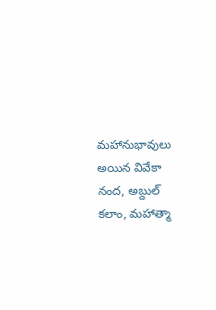మహానుభావులు అయిన వివేకా నంద, అబ్దుల్ కలాం, మహాత్మా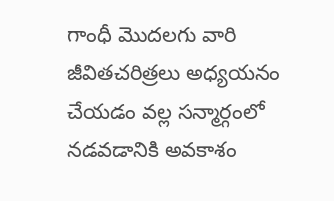గాంధీ మొదలగు వారి జీవితచరిత్రలు అధ్యయనం చేయడం వల్ల సన్మార్గంలో నడవడానికి అవకాశం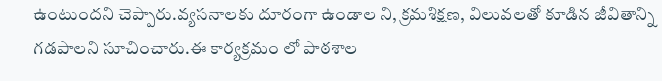ఉంటుందని చెప్పారు.వ్యసనాలకు దూరంగా ఉండాల ని, క్రమశిక్షణ, విలువలతో కూడిన జీవితాన్ని గడపాలని సూచించారు.ఈ కార్యక్రమం లో పాఠశాల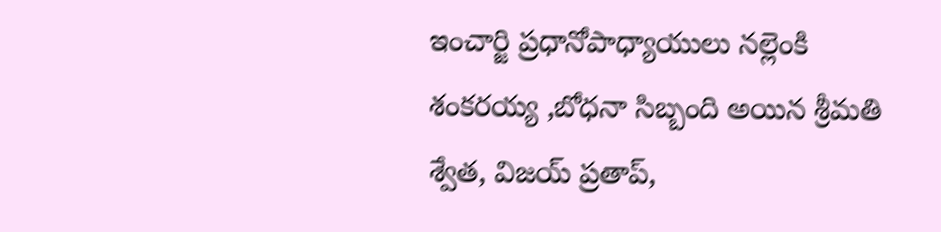ఇంచార్జి ప్రధానోపాధ్యాయులు నల్లెంకి శంకరయ్య ,బోధనా సిబ్బంది అయిన శ్రీమతి శ్వేత, విజయ్ ప్రతాప్,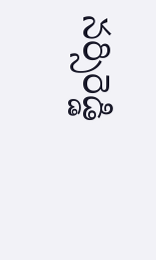నర్సిరెడ్డి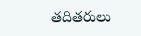తదితరులు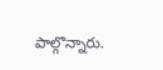పాల్గొన్నారు.